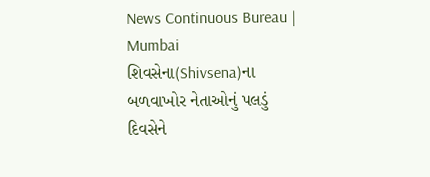News Continuous Bureau | Mumbai શિવસેના(Shivsena)ના બળવાખોર નેતાઓનું પલડું દિવસેને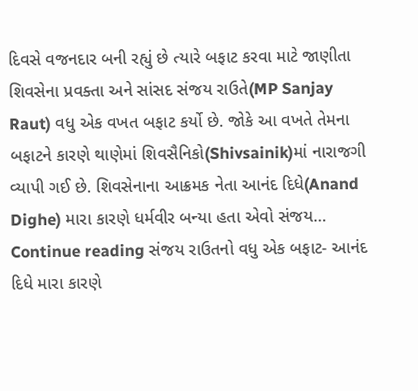દિવસે વજનદાર બની રહ્યું છે ત્યારે બફાટ કરવા માટે જાણીતા શિવસેના પ્રવક્તા અને સાંસદ સંજય રાઉતે(MP Sanjay Raut) વધુ એક વખત બફાટ કર્યો છે. જોકે આ વખતે તેમના બફાટને કારણે થાણેમાં શિવસૈનિકો(Shivsainik)માં નારાજગી વ્યાપી ગઈ છે. શિવસેનાના આક્રમક નેતા આનંદ દિધે(Anand Dighe) મારા કારણે ધર્મવીર બન્યા હતા એવો સંજય… Continue reading સંજય રાઉતનો વધુ એક બફાટ- આનંદ દિધે મારા કારણે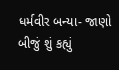ધર્મવીર બન્યા- જાણો બીજું શું કહ્યું